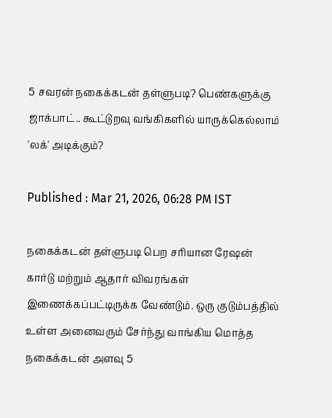5 சவரன் நகைக்கடன் தள்ளுபடி? பெண்களுக்கு ஜாக்பாட்.. கூட்டுறவு வங்கிகளில் யாருக்கெல்லாம் 'லக்' அடிக்கும்?

Published : Mar 21, 2026, 06:28 PM IST

நகைக்கடன் தள்ளுபடி பெற சரியான ரேஷன் கார்டு மற்றும் ஆதார் விவரங்கள் இணைக்கப்பட்டிருக்க வேண்டும். ஒரு குடும்பத்தில் உள்ள அனைவரும் சேர்ந்து வாங்கிய மொத்த நகைக்கடன் அளவு 5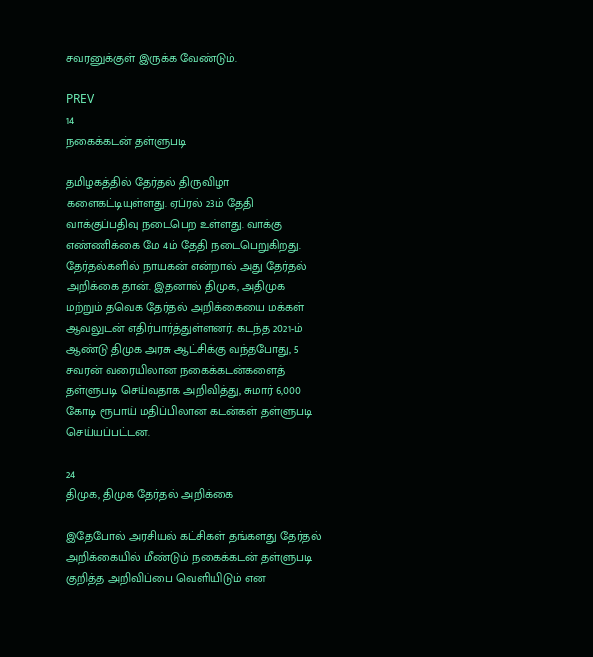சவரனுக்குள் இருக்க வேண்டும்.

PREV
14
நகைக்கடன் தள்ளுபடி

தமிழகத்தில் தேர்தல் திருவிழா களைகட்டியுள்ளது. ஏப்ரல் 23ம் தேதி வாக்குப்பதிவு நடைபெற உள்ளது. வாக்கு எண்ணிக்கை மே 4ம் தேதி நடைபெறுகிறது. தேர்தல்களில் நாயகன் என்றால் அது தேர்தல் அறிக்கை தான். இதனால் திமுக, அதிமுக மற்றும் தவெக தேர்தல் அறிக்கையை மக்கள் ஆவலுடன் எதிர்பார்த்துள்ளனர். கடந்த 2021-ம் ஆண்டு திமுக அரசு ஆட்சிக்கு வந்தபோது, 5 சவரன் வரையிலான நகைக்கடன்களைத் தள்ளுபடி செய்வதாக அறிவித்து, சுமார் 6,000 கோடி ரூபாய் மதிப்பிலான கடன்கள் தள்ளுபடி செய்யப்பட்டன.

24
திமுக, திமுக தேர்தல் அறிக்கை

இதேபோல் அரசியல் கட்சிகள் தங்களது தேர்தல் அறிக்கையில் மீண்டும் நகைக்கடன் தள்ளுபடி குறித்த அறிவிப்பை வெளியிடும் என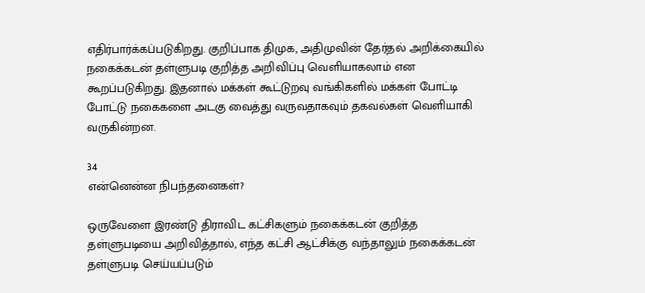எதிர்பார்க்கப்படுகிறது. குறிப்பாக திமுக, அதிமுவின் தேர்தல் அறிக்கையில் நகைக்கடன் தள்ளுபடி குறித்த அறிவிப்பு வெளியாகலாம் என கூறப்படுகிறது. இதனால் மக்கள் கூட்டுறவு வங்கிகளில் மக்கள் போட்டி போட்டு நகைகளை அடகு வைத்து வருவதாகவும் தகவல்கள் வெளியாகி வருகின்றன.

34
என்னென்ன நிபந்தனைகள்?

ஒருவேளை இரண்டு திராவிட கட்சிகளும் நகைக்கடன் குறித்த தள்ளுபடியை அறிவித்தால், எந்த கட்சி ஆட்சிக்கு வந்தாலும் நகைக்கடன் தள்ளுபடி செய்யப்படும்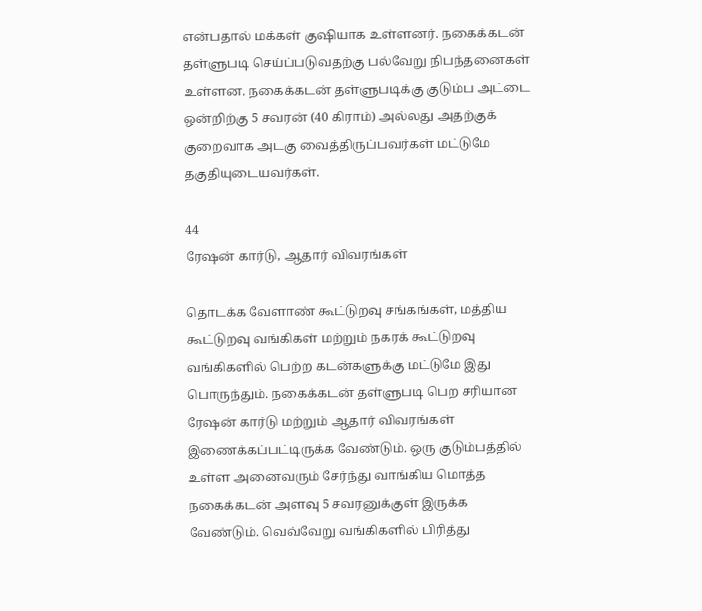என்பதால் மக்கள் குஷியாக உள்ளனர். நகைக்கடன் தள்ளுபடி செய்ப்படுவதற்கு பல்வேறு நிபந்தனைகள் உள்ளன. நகைக்கடன் தள்ளுபடிக்கு குடும்ப அட்டை ஒன்றிற்கு 5 சவரன் (40 கிராம்) அல்லது அதற்குக் குறைவாக அடகு வைத்திருப்பவர்கள் மட்டுமே தகுதியுடையவர்கள்.

44
ரேஷன் கார்டு, ஆதார் விவரங்கள்

தொடக்க வேளாண் கூட்டுறவு சங்கங்கள், மத்திய கூட்டுறவு வங்கிகள் மற்றும் நகரக் கூட்டுறவு வங்கிகளில் பெற்ற கடன்களுக்கு மட்டுமே இது பொருந்தும். நகைக்கடன் தள்ளுபடி பெற சரியான ரேஷன் கார்டு மற்றும் ஆதார் விவரங்கள் இணைக்கப்பட்டிருக்க வேண்டும். ஒரு குடும்பத்தில் உள்ள அனைவரும் சேர்ந்து வாங்கிய மொத்த நகைக்கடன் அளவு 5 சவரனுக்குள் இருக்க வேண்டும். வெவ்வேறு வங்கிகளில் பிரித்து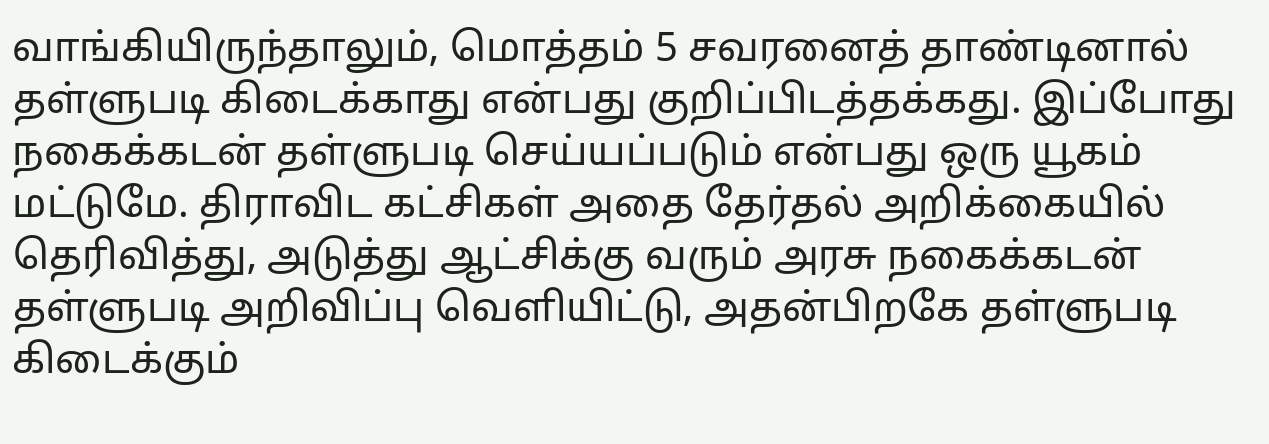வாங்கியிருந்தாலும், மொத்தம் 5 சவரனைத் தாண்டினால் தள்ளுபடி கிடைக்காது என்பது குறிப்பிடத்தக்கது. இப்போது நகைக்கடன் தள்ளுபடி செய்யப்படும் என்பது ஒரு யூகம் மட்டுமே. திராவிட கட்சிகள் அதை தேர்தல் அறிக்கையில் தெரிவித்து, அடுத்து ஆட்சிக்கு வரும் அரசு நகைக்கடன் தள்ளுபடி அறிவிப்பு வெளியிட்டு, அதன்பிறகே தள்ளுபடி கிடைக்கும்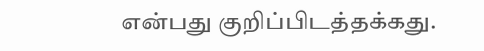என்பது குறிப்பிடத்தக்கது.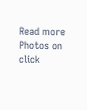Read more Photos on
click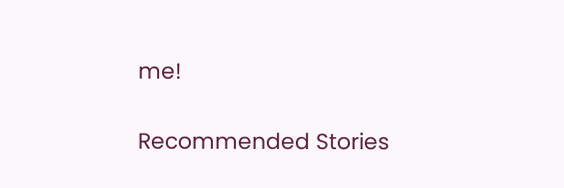me!

Recommended Stories